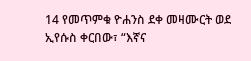14 የመጥምቁ ዮሐንስ ደቀ መዛሙርት ወደ ኢየሱስ ቀርበው፣ “እኛና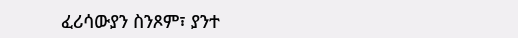ፈሪሳውያን ስንጾም፣ ያንተ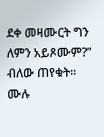ደቀ መዛሙርት ግን ለምን አይጾሙም?” ብለው ጠየቁት።
ሙሉ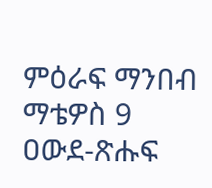ምዕራፍ ማንበብ ማቴዎስ 9
ዐውደ-ጽሑፍ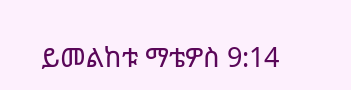ይመልከቱ ማቴዎስ 9:14